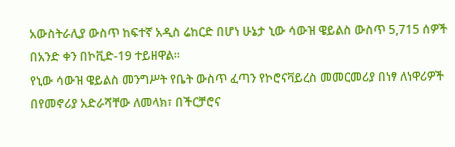አውስትራሊያ ውስጥ ከፍተኛ አዲስ ሬከርድ በሆነ ሁኔታ ኒው ሳውዝ ዌይልስ ውስጥ 5,715 ሰዎች በአንድ ቀን በኮቪድ-19 ተይዘዋል።
የኒው ሳውዝ ዌይልስ መንግሥት የቤት ውስጥ ፈጣን የኮሮናቫይረስ መመርመሪያ በነፃ ለነዋሪዎች በየመኖሪያ አድራሻቸው ለመላክ፣ በችርቻሮና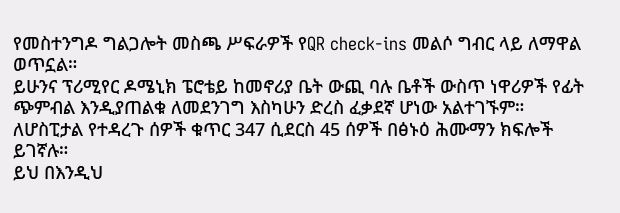የመስተንግዶ ግልጋሎት መስጫ ሥፍራዎች የQR check-ins መልሶ ግብር ላይ ለማዋል ወጥኗል።
ይሁንና ፕሪሚየር ዶሜኒክ ፔሮቴይ ከመኖሪያ ቤት ውጪ ባሉ ቤቶች ውስጥ ነዋሪዎች የፊት ጭምብል እንዲያጠልቁ ለመደንገግ እስካሁን ድረስ ፈቃደኛ ሆነው አልተገኙም።
ለሆስፒታል የተዳረጉ ሰዎች ቁጥር 347 ሲደርስ 45 ሰዎች በፅኑዕ ሕሙማን ክፍሎች ይገኛሉ።
ይህ በእንዲህ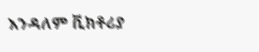እንዳለም ቪክቶሪያ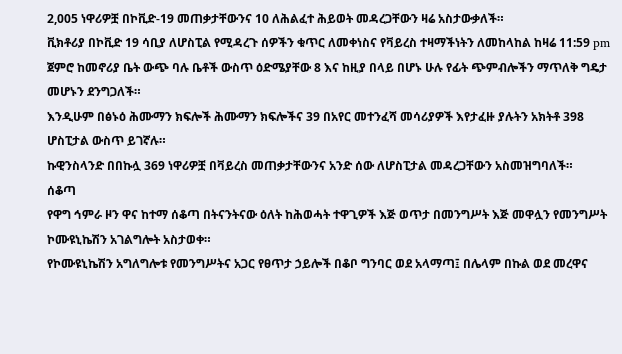2,005 ነዋሪዎቿ በኮቪድ-19 መጠቃታቸውንና 10 ለሕልፈተ ሕይወት መዳረጋቸውን ዛሬ አስታውቃለች።
ቪክቶሪያ በኮቪድ 19 ሳቢያ ለሆስፒል የሚዳረጉ ሰዎችን ቁጥር ለመቀነስና የቫይረስ ተዛማችነትን ለመከላከል ከዛሬ 11:59 pm ጀምሮ ከመኖሪያ ቤት ውጭ ባሉ ቤቶች ውስጥ ዕድሜያቸው 8 እና ከዚያ በላይ በሆኑ ሁሉ የፊት ጭምብሎችን ማጥለቅ ግዴታ መሆኑን ደንግጋለች።
እንዲሁም በፅኑዕ ሕሙማን ክፍሎች ሕሙማን ክፍሎችና 39 በአየር መተንፈሻ መሳሪያዎች እየታፈዙ ያሉትን አክትቶ 398 ሆስፒታል ውስጥ ይገኛሉ።
ኩዊንስላንድ በበኩሏ 369 ነዋሪዎቿ በቫይረስ መጠቃታቸውንና አንድ ሰው ለሆስፒታል መዳረጋቸውን አስመዝግባለች።
ሰቆጣ
የዋግ ኅምራ ዞን ዋና ከተማ ሰቆጣ በትናንትናው ዕለት ከሕወሓት ተዋጊዎች እጅ ወጥታ በመንግሥት እጅ መዋሏን የመንግሥት ኮሙዩኒኬሽን አገልግሎት አስታወቀ።
የኮሙዩኒኬሽን አግለግሎቱ የመንግሥትና አጋር የፀጥታ ኃይሎች በቆቦ ግንባር ወደ አላማጣ፤ በሌላም በኩል ወደ መረዋና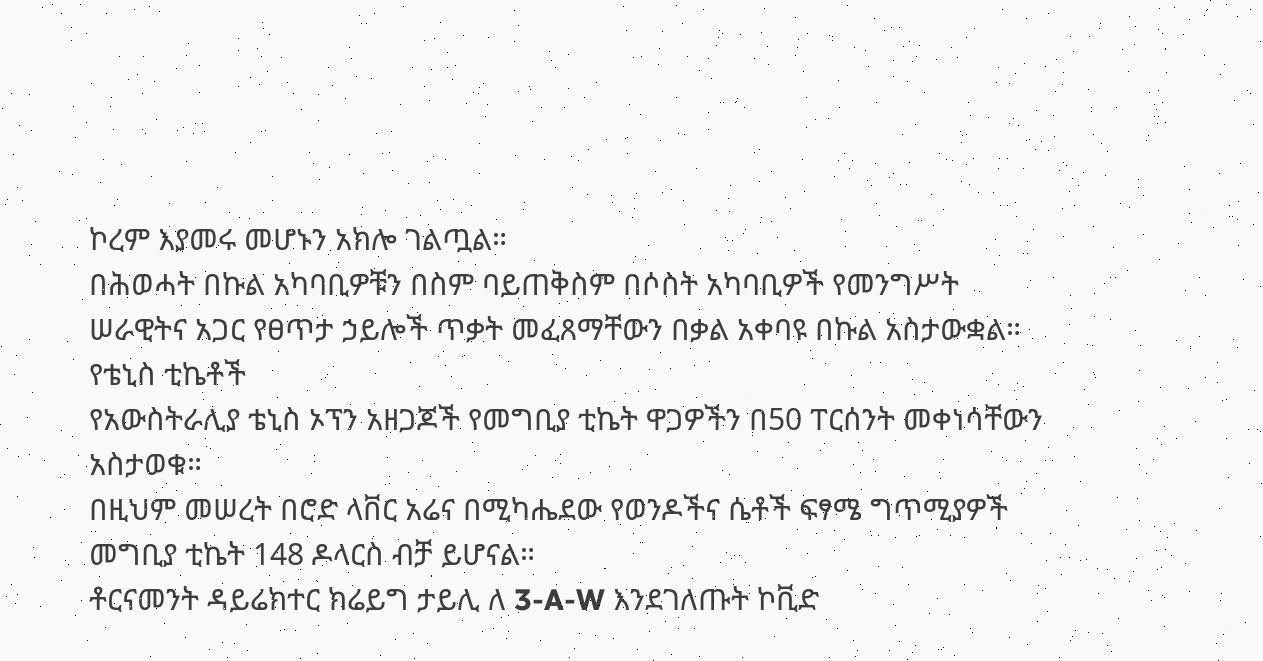ኮረም እያመሩ መሆኑን አክሎ ገልጧል።
በሕወሓት በኩል አካባቢዎቹን በስም ባይጠቅስም በሶስት አካባቢዎች የመንግሥት ሠራዊትና አጋር የፀጥታ ኃይሎች ጥቃት መፈጸማቸውን በቃል አቀባዩ በኩል አስታውቋል።
የቴኒስ ቲኬቶች
የአውስትራሊያ ቴኒስ ኦፕን አዘጋጆች የመግቢያ ቲኬት ዋጋዎችን በ50 ፐርሰንት መቀነሳቸውን አስታወቁ።
በዚህም መሠረት በሮድ ላቨር አሬና በሚካሔደው የወንዶችና ሴቶች ፍፃሜ ግጥሚያዎች መግቢያ ቲኬት 148 ዶላርስ ብቻ ይሆናል።
ቶርናመንት ዳይሬክተር ክሬይግ ታይሊ ለ 3-A-W እንደገለጡት ኮቪድ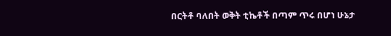በርትቶ ባለበት ወቅት ቲኬቶች በጣም ጥሩ በሆነ ሁኔታ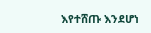እየተሸጡ እንደሆነ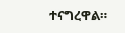ተናግረዋል።